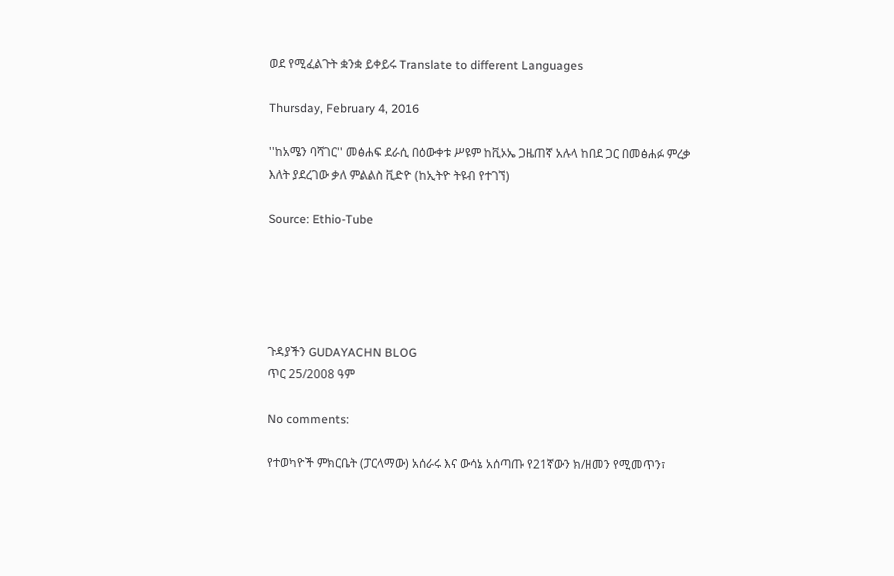ወደ የሚፈልጉት ቋንቋ ይቀይሩ Translate to different Languages

Thursday, February 4, 2016

''ከአሜን ባሻገር'' መፅሐፍ ደራሲ በዕውቀቱ ሥዩም ከቪኦኤ ጋዜጠኛ አሉላ ከበደ ጋር በመፅሐፉ ምረቃ እለት ያደረገው ቃለ ምልልስ ቪድዮ (ከኢትዮ ትዩብ የተገኘ)

Source: Ethio-Tube





ጉዳያችን GUDAYACHN BLOG
ጥር 25/2008 ዓም

No comments:

የተወካዮች ምክርቤት (ፓርላማው) አሰራሩ እና ውሳኔ አሰጣጡ የ21ኛውን ክ/ዘመን የሚመጥን፣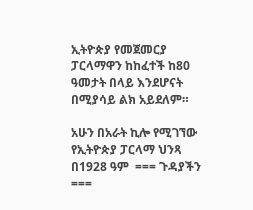ኢትዮጵያ የመጀመርያ ፓርላማዋን ከከፈተች ከ80 ዓመታት በላይ እንደሆናት በሚያሳይ ልክ አይደለም።

አሁን በአራት ኪሎ የሚገኘው የኢትዮጵያ ፓርላማ ህንጻ በ1928 ዓም  === ጉዳያችን ===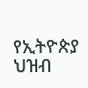የኢትዮጵያ ህዝብ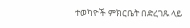ተወካዮች ምክርቤት በድረገጹ ላይ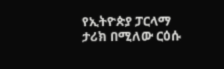የኢትዮጵያ ፓርላማ ታሪክ በሚለው ርዕሱ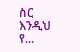ስር እንዲህ የ...